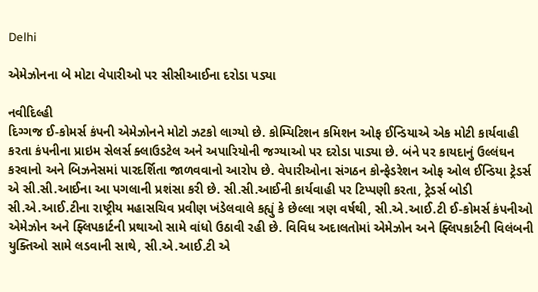Delhi

એમેઝોનના બે મોટા વેપારીઓ પર સીસીઆઈના દરોડા પડ્યા

નવીદિલ્હી
દિગ્ગજ ઈ-કોમર્સ કંપની એમેઝોનને મોટો ઝટકો લાગ્યો છે. કોમ્પિટિશન કમિશન ઓફ ઈન્ડિયાએ એક મોટી કાર્યવાહી કરતા કંપનીના પ્રાઇમ સેલર્સ ક્લાઉડટેલ અને અપારિયોની જગ્યાઓ પર દરોડા પાડ્યા છે. બંને પર કાયદાનું ઉલ્લંઘન કરવાનો અને બિઝનેસમાં પારદર્શિતા જાળવવાનો આરોપ છે. વેપારીઓના સંગઠન કોન્ફેડરેશન ઓફ ઓલ ઈન્ડિયા ટ્રેડર્સ એ સી.સી.આઈના આ પગલાની પ્રશંસા કરી છે. સી.સી.આઈની કાર્યવાહી પર ટિપ્પણી કરતા, ટ્રેડર્સ બોડી સી.એ.આઈ.ટીના રાષ્ટ્રીય મહાસચિવ પ્રવીણ ખંડેલવાલે કહ્યું કે છેલ્લા ત્રણ વર્ષથી, સી.એ.આઈ.ટી ઈ-કોમર્સ કંપનીઓ એમેઝોન અને ફ્લિપકાર્ટની પ્રથાઓ સામે વાંધો ઉઠાવી રહી છે. વિવિધ અદાલતોમાં એમેઝોન અને ફ્લિપકાર્ટની વિલંબની યુક્તિઓ સામે લડવાની સાથે, સી.એ.આઈ.ટી એ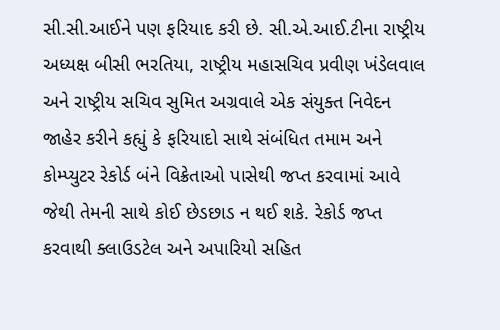સી.સી.આઈને પણ ફરિયાદ કરી છે. સી.એ.આઈ.ટીના રાષ્ટ્રીય અધ્યક્ષ બીસી ભરતિયા, રાષ્ટ્રીય મહાસચિવ પ્રવીણ ખંડેલવાલ અને રાષ્ટ્રીય સચિવ સુમિત અગ્રવાલે એક સંયુક્ત નિવેદન જાહેર કરીને કહ્યું કે ફરિયાદો સાથે સંબંધિત તમામ અને કોમ્પ્યુટર રેકોર્ડ બંને વિક્રેતાઓ પાસેથી જપ્ત કરવામાં આવે જેથી તેમની સાથે કોઈ છેડછાડ ન થઈ શકે. રેકોર્ડ જપ્ત કરવાથી ક્લાઉડટેલ અને અપારિયો સહિત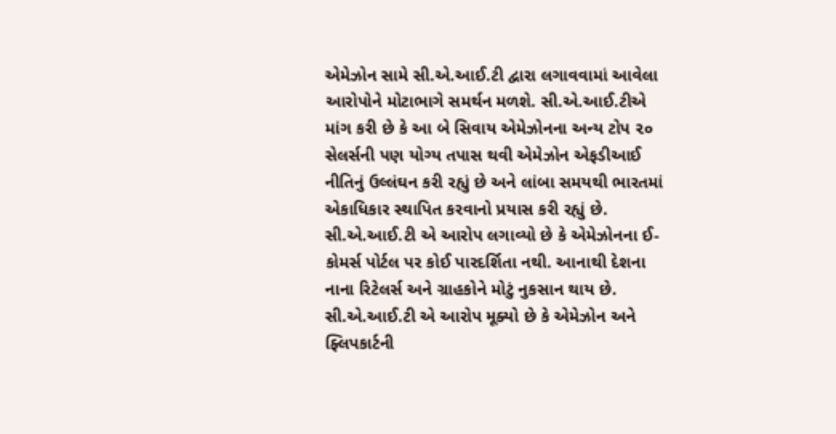એમેઝોન સામે સી.એ.આઈ.ટી દ્વારા લગાવવામાં આવેલા આરોપોને મોટાભાગે સમર્થન મળશે. સી.એ.આઈ.ટીએ માંગ કરી છે કે આ બે સિવાય એમેઝોનના અન્ય ટોપ ૨૦ સેલર્સની પણ યોગ્ય તપાસ થવી એમેઝોન એફડીઆઈ નીતિનું ઉલ્લંઘન કરી રહ્યું છે અને લાંબા સમયથી ભારતમાં એકાધિકાર સ્થાપિત કરવાનો પ્રયાસ કરી રહ્યું છે. સી.એ.આઈ.ટી એ આરોપ લગાવ્યો છે કે એમેઝોનના ઈ-કોમર્સ પોર્ટલ પર કોઈ પારદર્શિતા નથી. આનાથી દેશના નાના રિટેલર્સ અને ગ્રાહકોને મોટું નુકસાન થાય છે. સી.એ.આઈ.ટી એ આરોપ મૂક્યો છે કે એમેઝોન અને ફ્લિપકાર્ટની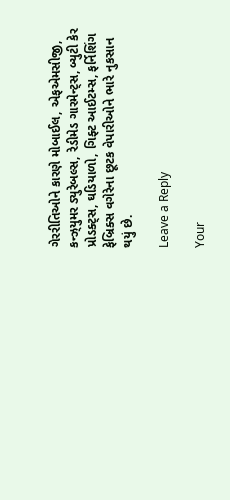ગેરરીતિઓને કારણે મોબાઈલ, એફએમસીજી, કન્ઝ્‌યુમર ડ્યુરેબલ્સ, રેડીમેડ ગારમેન્ટ્‌સ, બ્યુટી કેર પ્રોડક્ટ્‌સ, ઘડિયાળો, ગિફ્ટ આઈટમ્સ, ફર્નિશિંગ ફેબ્રિક્સ વગેરેના છૂટક વેપારીઓને ભારે નુકસાન થયું છે.

Leave a Reply

Your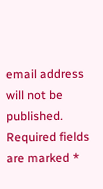email address will not be published. Required fields are marked *